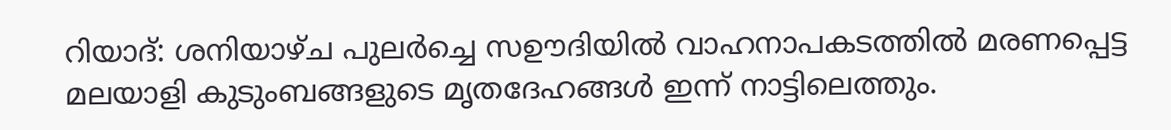റിയാദ്: ശനിയാഴ്ച പുലർച്ചെ സഊദിയിൽ വാഹനാപകടത്തിൽ മരണപ്പെട്ട മലയാളി കുടുംബങ്ങളുടെ മൃതദേഹങ്ങൾ ഇന്ന് നാട്ടിലെത്തും.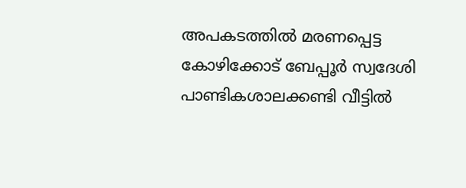അപകടത്തിൽ മരണപ്പെട്ട കോഴിക്കോട് ബേപ്പൂർ സ്വദേശി പാണ്ടികശാലക്കണ്ടി വീട്ടിൽ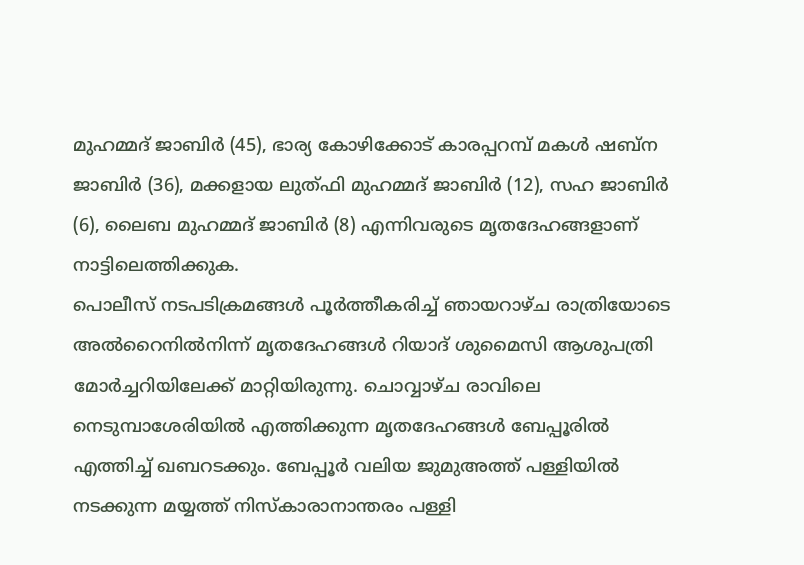മുഹമ്മദ് ജാബിർ (45), ഭാര്യ കോഴിക്കോട് കാരപ്പറമ്പ് മകൾ ഷബ്ന ജാബിർ (36), മക്കളായ ലുത്ഫി മുഹമ്മദ് ജാബിർ (12), സഹ ജാബിർ (6), ലൈബ മുഹമ്മദ് ജാബിർ (8) എന്നിവരുടെ മൃതദേഹങ്ങളാണ് നാട്ടിലെത്തിക്കുക.
പൊലീസ് നടപടിക്രമങ്ങൾ പൂർത്തീകരിച്ച് ഞായറാഴ്ച രാത്രിയോടെ അൽറൈനിൽനിന്ന് മൃതദേഹങ്ങൾ റിയാദ് ശുമൈസി ആശുപത്രി മോർച്ചറിയിലേക്ക് മാറ്റിയിരുന്നു. ചൊവ്വാഴ്ച രാവിലെ നെടുമ്പാശേരിയിൽ എത്തിക്കുന്ന മൃതദേഹങ്ങൾ ബേപ്പൂരിൽ എത്തിച്ച് ഖബറടക്കും. ബേപ്പൂർ വലിയ ജുമുഅത്ത് പള്ളിയിൽ നടക്കുന്ന മയ്യത്ത് നിസ്കാരാനാന്തരം പള്ളി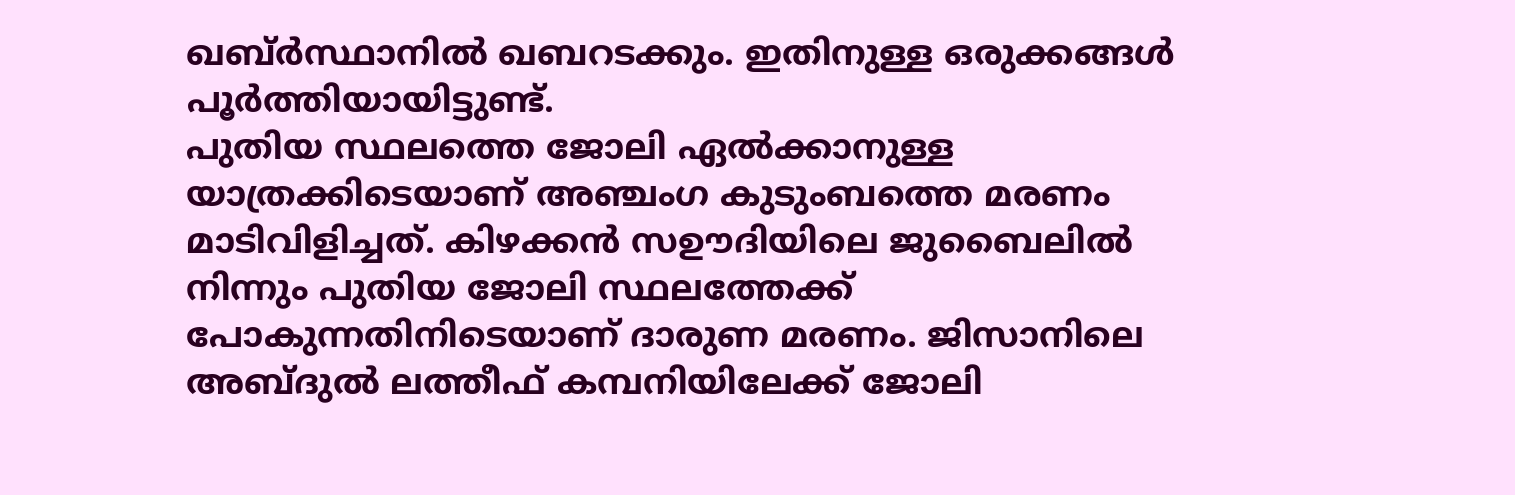ഖബ്ർസ്ഥാനിൽ ഖബറടക്കും. ഇതിനുള്ള ഒരുക്കങ്ങൾ പൂർത്തിയായിട്ടുണ്ട്.
പുതിയ സ്ഥലത്തെ ജോലി ഏൽക്കാനുള്ള യാത്രക്കിടെയാണ് അഞ്ചംഗ കുടുംബത്തെ മരണം മാടിവിളിച്ചത്. കിഴക്കൻ സഊദിയിലെ ജുബൈലിൽ നിന്നും പുതിയ ജോലി സ്ഥലത്തേക്ക് പോകുന്നതിനിടെയാണ് ദാരുണ മരണം. ജിസാനിലെ അബ്ദുൽ ലത്തീഫ് കമ്പനിയിലേക്ക് ജോലി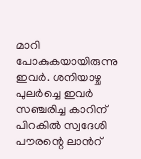മാറി പോകുകയായിരുന്നു ഇവർ. ശനിയാഴ്ച പുലർച്ചെ ഇവർ സഞ്ചരിച്ച കാറിന് പിറകിൽ സ്വദേശി പൗരന്റെ ലാൻറ്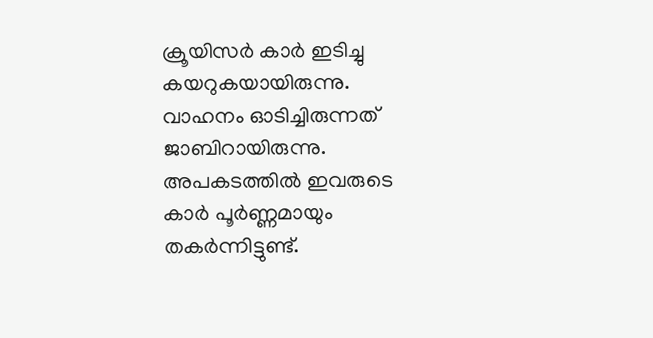ക്രൂയിസർ കാർ ഇടിച്ചു കയറുകയായിരുന്നു. വാഹനം ഓടിച്ചിരുന്നത് ജാബിറായിരുന്നു. അപകടത്തിൽ ഇവരുടെ കാർ പൂർണ്ണമായും തകർന്നിട്ടുണ്ട്.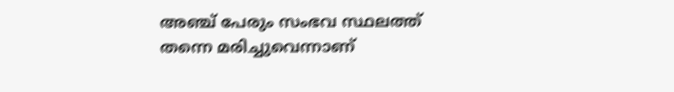അഞ്ച് പേരും സംഭവ സ്ഥലത്ത് തന്നെ മരിച്ചുവെന്നാണ്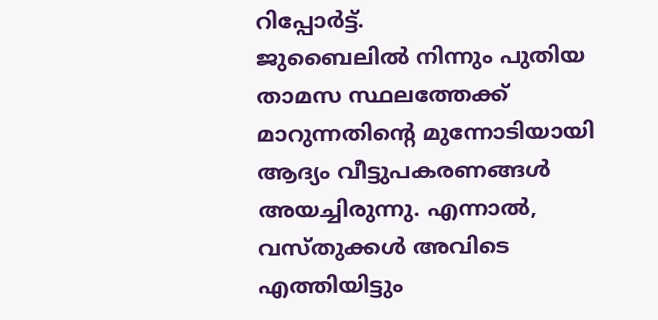റിപ്പോർട്ട്.
ജുബൈലിൽ നിന്നും പുതിയ താമസ സ്ഥലത്തേക്ക് മാറുന്നതിന്റെ മുന്നോടിയായി ആദ്യം വീട്ടുപകരണങ്ങൾ അയച്ചിരുന്നു. എന്നാൽ, വസ്തുക്കൾ അവിടെ എത്തിയിട്ടും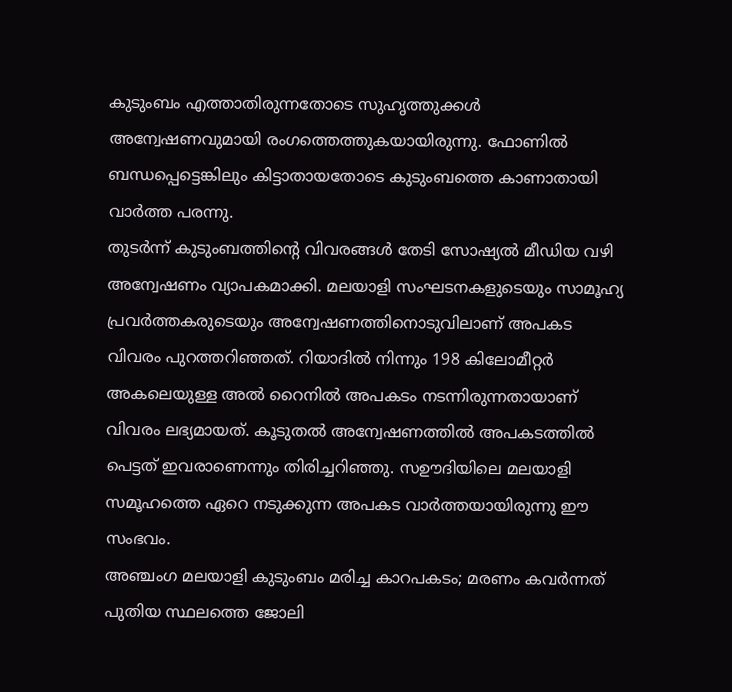കുടുംബം എത്താതിരുന്നതോടെ സുഹൃത്തുക്കൾ അന്വേഷണവുമായി രംഗത്തെത്തുകയായിരുന്നു. ഫോണിൽ ബന്ധപ്പെട്ടെങ്കിലും കിട്ടാതായതോടെ കുടുംബത്തെ കാണാതായി വാർത്ത പരന്നു.
തുടർന്ന് കുടുംബത്തിന്റെ വിവരങ്ങൾ തേടി സോഷ്യൽ മീഡിയ വഴി അന്വേഷണം വ്യാപകമാക്കി. മലയാളി സംഘടനകളുടെയും സാമൂഹ്യ പ്രവർത്തകരുടെയും അന്വേഷണത്തിനൊടുവിലാണ് അപകട വിവരം പുറത്തറിഞ്ഞത്. റിയാദിൽ നിന്നും 198 കിലോമീറ്റർ അകലെയുള്ള അൽ റൈനിൽ അപകടം നടന്നിരുന്നതായാണ് വിവരം ലഭ്യമായത്. കൂടുതൽ അന്വേഷണത്തിൽ അപകടത്തിൽ പെട്ടത് ഇവരാണെന്നും തിരിച്ചറിഞ്ഞു. സഊദിയിലെ മലയാളി സമൂഹത്തെ ഏറെ നടുക്കുന്ന അപകട വാർത്തയായിരുന്നു ഈ സംഭവം.
അഞ്ചംഗ മലയാളി കുടുംബം മരിച്ച കാറപകടം; മരണം കവർന്നത് പുതിയ സ്ഥലത്തെ ജോലി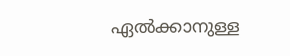ഏൽക്കാനുള്ള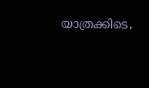യാത്രക്കിടെ,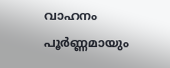വാഹനം പൂർണ്ണമായും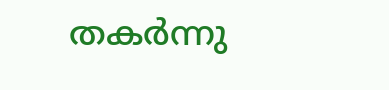തകർന്നു